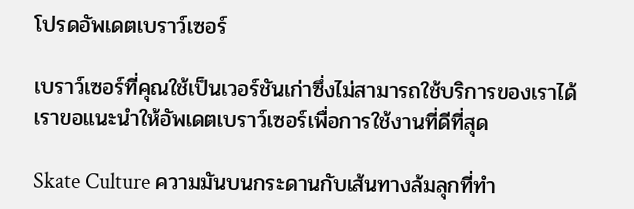โปรดอัพเดตเบราว์เซอร์

เบราว์เซอร์ที่คุณใช้เป็นเวอร์ชันเก่าซึ่งไม่สามารถใช้บริการของเราได้ เราขอแนะนำให้อัพเดตเบราว์เซอร์เพื่อการใช้งานที่ดีที่สุด

Skate Culture ความมันบนกระดานกับเส้นทางล้มลุกที่ทำ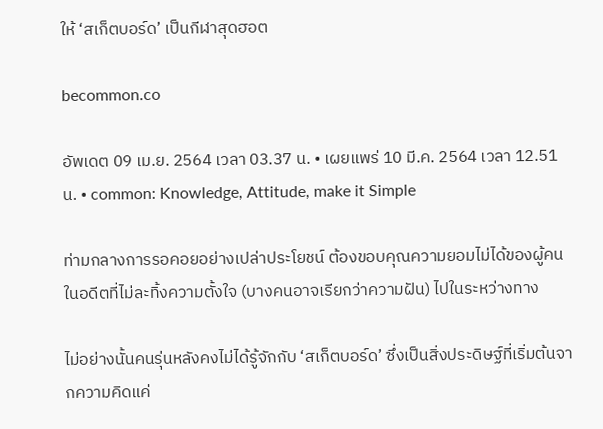ให้ ‘สเก็ตบอร์ด’ เป็นกีฬาสุดฮอต

becommon.co

อัพเดต 09 เม.ย. 2564 เวลา 03.37 น. • เผยแพร่ 10 มี.ค. 2564 เวลา 12.51 น. • common: Knowledge, Attitude, make it Simple

ท่ามกลางการรอคอยอย่างเปล่าประโยชน์ ต้องขอบคุณความยอมไม่ได้ของผู้คนในอดีตที่ไม่ละทิ้งความตั้งใจ (บางคนอาจเรียกว่าความฝัน) ไปในระหว่างทาง

ไม่อย่างนั้นคนรุ่นหลังคงไม่ได้รู้จักกับ ‘สเก็ตบอร์ด’ ซึ่งเป็นสิ่งประดิษฐ์ที่เริ่มต้นจากความคิดแค่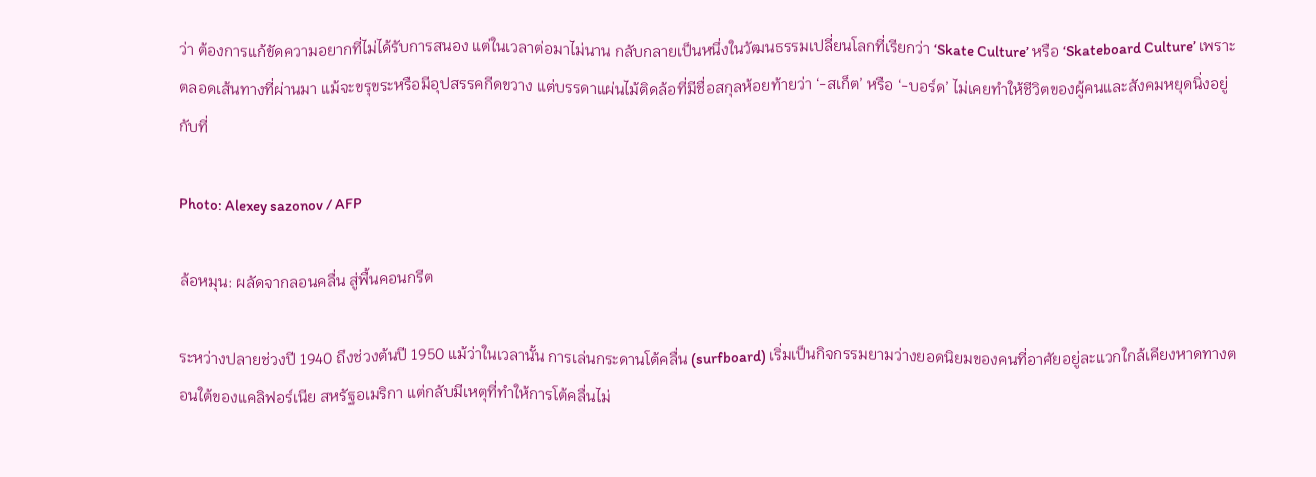ว่า ต้องการแก้ขัดความอยากที่ไม่ได้รับการสนอง แต่ในเวลาต่อมาไม่นาน กลับกลายเป็นหนึ่งในวัฒนธรรมเปลี่ยนโลกที่เรียกว่า ‘Skate Culture’ หรือ ‘Skateboard Culture’ เพราะตลอดเส้นทางที่ผ่านมา แม้จะขรุขระหรือมีอุปสรรคกีดขวาง แต่บรรดาแผ่นไม้ติดล้อที่มีชื่อสกุลห้อยท้ายว่า ‘-สเก็ต’ หรือ ‘-บอร์ด’ ไม่เคยทำให้ชีวิตของผู้คนและสังคมหยุดนิ่งอยู่กับที่

Photo: Alexey sazonov / AFP

ล้อหมุน: ผลัดจากลอนคลื่น สู่พื้นคอนกรีต

ระหว่างปลายช่วงปี 1940 ถึงช่วงต้นปี 1950 แม้ว่าในเวลานั้น การเล่นกระดานโต้คลื่น (surfboard) เริ่มเป็นกิจกรรมยามว่างยอดนิยมของคนที่อาศัยอยู่ละแวกใกล้เคียงหาดทางตอนใต้ของแคลิฟอร์เนีย สหรัฐอเมริกา แต่กลับมีเหตุที่ทำให้การโต้คลื่นไม่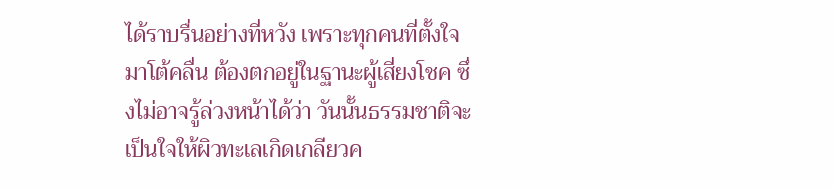ได้ราบรื่นอย่างที่หวัง เพราะทุกคนที่ตั้งใจมาโต้คลื่น ต้องตกอยู่ในฐานะผู้เสี่ยงโชค ซึ่งไม่อาจรู้ล่วงหน้าได้ว่า วันนั้นธรรมชาติจะเป็นใจให้ผิวทะเลเกิดเกลียวค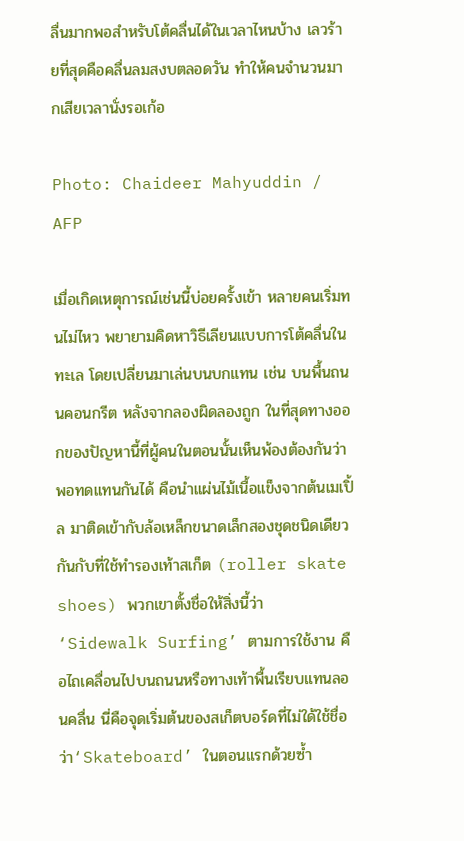ลื่นมากพอสำหรับโต้คลื่นได้ในเวลาไหนบ้าง เลวร้ายที่สุดคือคลื่นลมสงบตลอดวัน ทำให้คนจำนวนมากเสียเวลานั่งรอเก้อ

Photo: Chaideer Mahyuddin / AFP

เมื่อเกิดเหตุการณ์เช่นนี้บ่อยครั้งเข้า หลายคนเริ่มทนไม่ไหว พยายามคิดหาวิธีเลียนแบบการโต้คลื่นในทะเล โดยเปลี่ยนมาเล่นบนบกแทน เช่น บนพื้นถนนคอนกรีต หลังจากลองผิดลองถูก ในที่สุดทางออกของปัญหานี้ที่ผู้คนในตอนนั้นเห็นพ้องต้องกันว่าพอทดแทนกันได้ คือนำแผ่นไม้เนื้อแข็งจากต้นเมเปิ้ล มาติดเข้ากับล้อเหล็กขนาดเล็กสองชุดชนิดเดียวกันกับที่ใช้ทำรองเท้าสเก็ต (roller skate shoes) พวกเขาตั้งชื่อให้สิ่งนี้ว่า ‘Sidewalk Surfing’ ตามการใช้งาน คือไถเคลื่อนไปบนถนนหรือทางเท้าพื้นเรียบแทนลอนคลื่น นี่คือจุดเริ่มต้นของสเก็ตบอร์ดที่ไม่ใด้ใช้ชื่อว่า‘Skateboard’ ในตอนแรกด้วยซ้ำ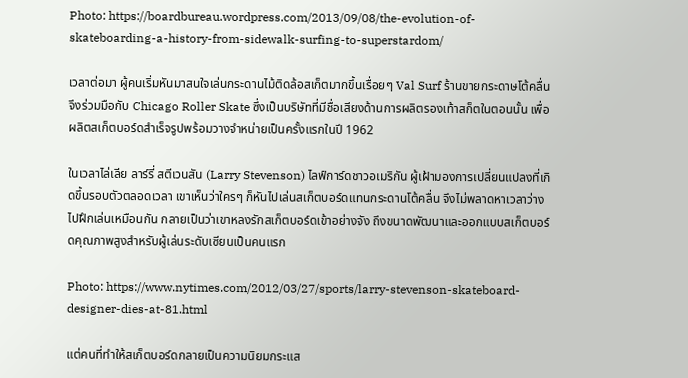Photo: https://boardbureau.wordpress.com/2013/09/08/the-evolution-of-skateboarding-a-history-from-sidewalk-surfing-to-superstardom/

เวลาต่อมา ผู้คนเริ่มหันมาสนใจเล่นกระดานไม้ติดล้อสเก็ตมากขึ้นเรื่อยๆ Val Surf ร้านขายกระดาษโต้คลื่นจึงร่วมมือกับ Chicago Roller Skate ซึ่งเป็นบริษัทที่มีชื่อเสียงด้านการผลิตรองเท้าสก็ตในตอนนั้น เพื่อผลิตสเก็ตบอร์ดสำเร็จรูปพร้อมวางจำหน่ายเป็นครั้งแรกในปี 1962

ในเวลาไล่เลีย ลาร์รี่ สตีเวนสัน (Larry Stevenson) ไลฟ์การ์ดชาวอเมริกัน ผู้เฝ้ามองการเปลี่ยนแปลงที่เกิดขึ้นรอบตัวตลอดเวลา เขาเห็นว่าใครๆ ก็หันไปเล่นสเก็ตบอร์ดแทนกระดานโต้คลื่น จึงไม่พลาดหาเวลาว่างไปฝึกเล่นเหมือนกัน กลายเป็นว่าเขาหลงรักสเก็ตบอร์ดเข้าอย่างจัง ถึงขนาดพัฒนาและออกแบบสเก็ตบอร์ดคุณภาพสูงสำหรับผู้เล่นระดับเซียนเป็นคนแรก

Photo: https://www.nytimes.com/2012/03/27/sports/larry-stevenson-skateboard-designer-dies-at-81.html

แต่คนที่ทำให้สเก็ตบอร์ดกลายเป็นความนิยมกระแส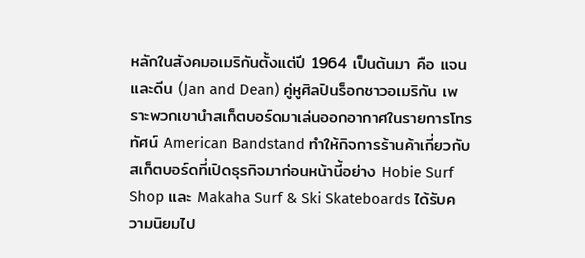หลักในสังคมอเมริกันตั้งแต่ปี 1964 เป็นต้นมา คือ แจนและดีน (Jan and Dean) คู่หูศิลปินร็อกชาวอเมริกัน เพราะพวกเขานำสเก็ตบอร์ดมาเล่นออกอากาศในรายการโทรทัศน์ American Bandstand ทำให้กิจการร้านค้าเกี่ยวกับสเก็ตบอร์ดที่เปิดธุรกิจมาก่อนหน้านี้อย่าง Hobie Surf Shop และ Makaha Surf & Ski Skateboards ได้รับความนิยมไป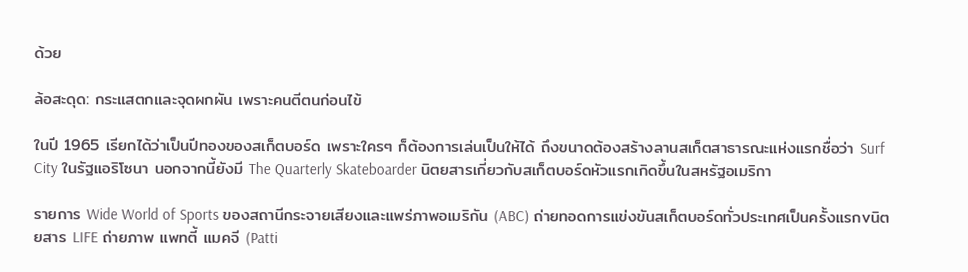ด้วย

ล้อสะดุด: กระแสตกและจุดผกผัน เพราะคนตีตนก่อนไข้

ในปี 1965 เรียกได้ว่าเป็นปีทองของสเก็ตบอร์ด เพราะใครๆ ก็ต้องการเล่นเป็นให้ได้ ถึงขนาดต้องสร้างลานสเก็ตสาธารณะแห่งแรกชื่อว่า Surf City ในรัฐแอริโซนา นอกจากนี้ยังมี The Quarterly Skateboarder นิตยสารเกี่ยวกับสเก็ตบอร์ดหัวแรกเกิดขึ้นในสหรัฐอเมริกา

รายการ Wide World of Sports ของสถานีกระจายเสียงและแพร่ภาพอเมริกัน (ABC) ถ่ายทอดการแข่งขันสเก็ตบอร์ดทั่วประเทศเป็นครั้งแรกvนิตยสาร LIFE ถ่ายภาพ แพทตี้ แมคจี (Patti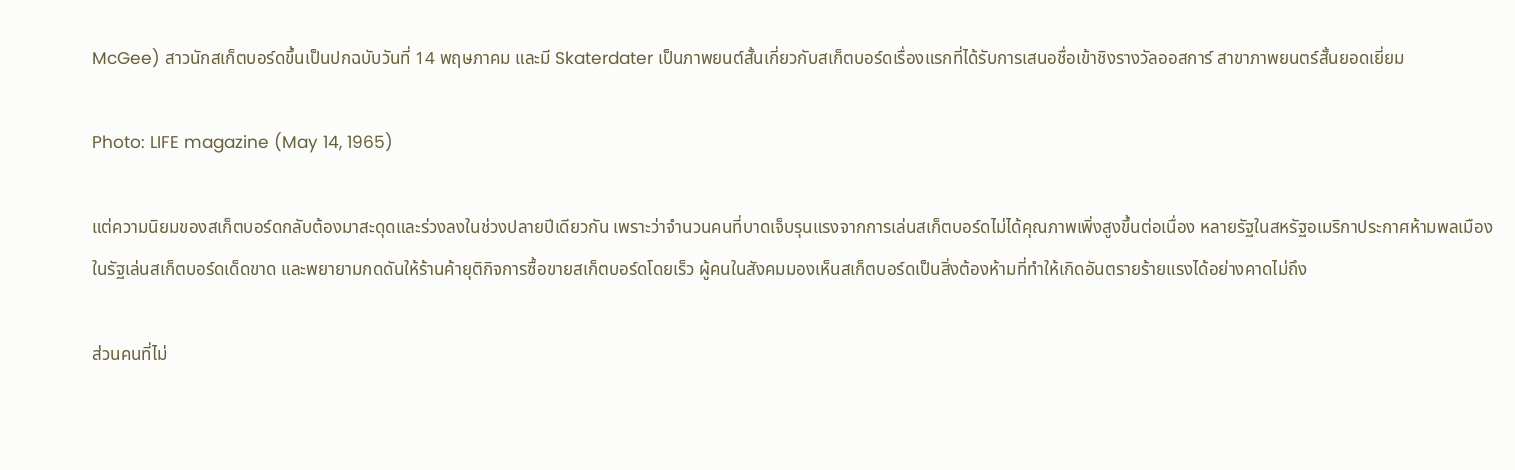McGee) สาวนักสเก็ตบอร์ดขึ้นเป็นปกฉบับวันที่ 14 พฤษภาคม และมี Skaterdater เป็นภาพยนต์สั้นเกี่ยวกับสเก็ตบอร์ดเรื่องแรกที่ได้รับการเสนอชื่อเข้าชิงรางวัลออสการ์ สาขาภาพยนตร์สั้นยอดเยี่ยม

Photo: LIFE magazine (May 14, 1965)

แต่ความนิยมของสเก็ตบอร์ดกลับต้องมาสะดุดและร่วงลงในช่วงปลายปีเดียวกัน เพราะว่าจำนวนคนที่บาดเจ็บรุนแรงจากการเล่นสเก็ตบอร์ดไม่ได้คุณภาพเพิ่งสูงขึ้นต่อเนื่อง หลายรัฐในสหรัฐอเมริกาประกาศห้ามพลเมืองในรัฐเล่นสเก็ตบอร์ดเด็ดขาด และพยายามกดดันให้ร้านค้ายุติกิจการซื้อขายสเก็ตบอร์ดโดยเร็ว ผู้คนในสังคมมองเห็นสเก็ตบอร์ดเป็นสิ่งต้องห้ามที่ทำให้เกิดอันตรายร้ายแรงได้อย่างคาดไม่ถึง

ส่วนคนที่ไม่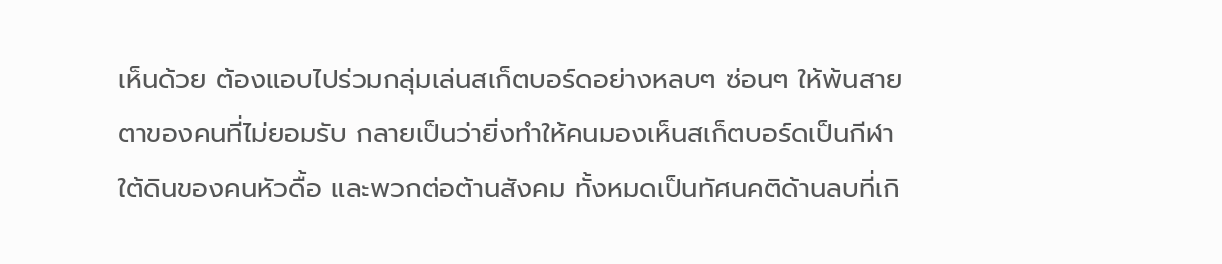เห็นด้วย ต้องแอบไปร่วมกลุ่มเล่นสเก็ตบอร์ดอย่างหลบๆ ซ่อนๆ ให้พ้นสายตาของคนที่ไม่ยอมรับ กลายเป็นว่ายิ่งทำให้คนมองเห็นสเก็ตบอร์ดเป็นกีฬาใต้ดินของคนหัวดื้อ และพวกต่อต้านสังคม ทั้งหมดเป็นทัศนคติด้านลบที่เกิ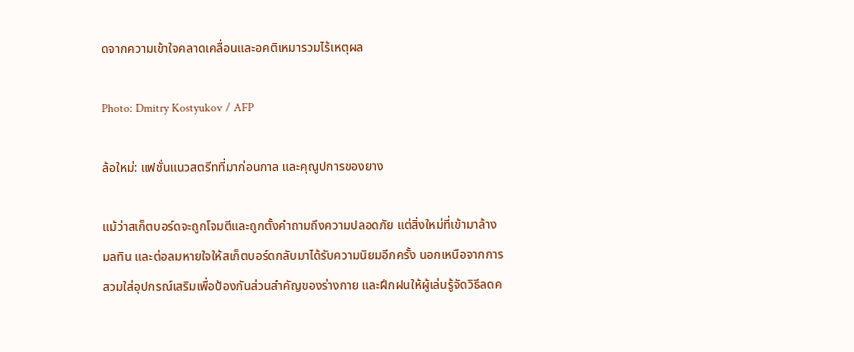ดจากความเข้าใจคลาดเคลื่อนและอคติเหมารวมไร้เหตุผล

Photo: Dmitry Kostyukov / AFP

ล้อใหม่: แฟชั่นแนวสตรีทที่มาก่อนกาล และคุณูปการของยาง

แม้ว่าสเก็ตบอร์ดจะถูกโจมตีและถูกตั้งคำถามถึงความปลอดภัย แต่สิ่งใหม่ที่เข้ามาล้างมลทิน และต่อลมหายใจให้สเก็ตบอร์ดกลับมาได้รับความนิยมอีกครั้ง นอกเหนือจากการสวมใส่อุปกรณ์เสริมเพื่อป้องกันส่วนสำคัญของร่างกาย และฝึกฝนให้ผู้เล่นรู้จัดวิธีลดค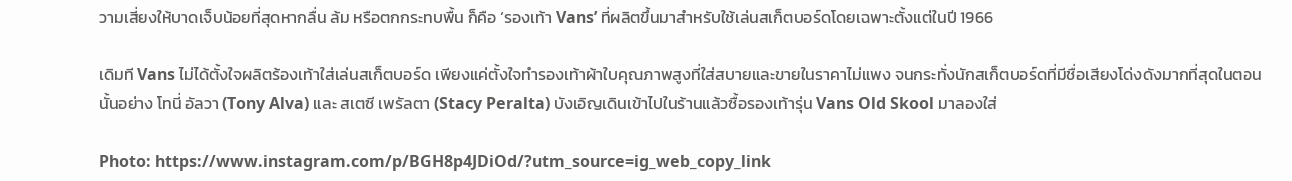วามเสี่ยงให้บาดเจ็บน้อยที่สุดหากลื่น ล้ม หรือตกกระทบพื้น ก็คือ ‘รองเท้า Vans’ ที่ผลิตขึ้นมาสำหรับใช้เล่นสเก็ตบอร์ดโดยเฉพาะตั้งแต่ในปี 1966

เดิมที Vans ไม่ได้ตั้งใจผลิตร้องเท้าใส่เล่นสเก็ตบอร์ด เพียงแค่ตั้งใจทำรองเท้าผ้าใบคุณภาพสูงที่ใส่สบายและขายในราคาไม่แพง จนกระทั่งนักสเก็ตบอร์ดที่มีชื่อเสียงโด่งดังมากที่สุดในตอนนั้นอย่าง โทนี่ อัลวา (Tony Alva) และ สเตซี เพรัลตา (Stacy Peralta) บังเอิญเดินเข้าไปในร้านแล้วซื้อรองเท้ารุ่น Vans Old Skool มาลองใส่

Photo: https://www.instagram.com/p/BGH8p4JDiOd/?utm_source=ig_web_copy_link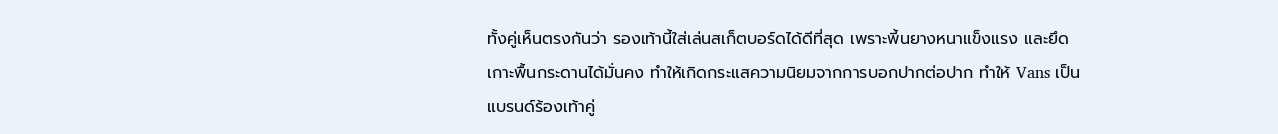ทั้งคู่เห็นตรงกันว่า รองเท้านี้ใส่เล่นสเก็ตบอร์ดได้ดีที่สุด เพราะพี้นยางหนาแข็งแรง และยึดเกาะพื้นกระดานได้มั่นคง ทำให้เกิดกระแสความนิยมจากการบอกปากต่อปาก ทำให้ Vans เป็นแบรนด์ร้องเท้าคู่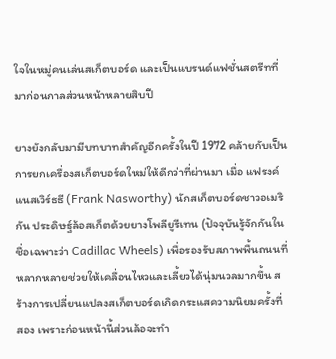ใจในหมู่คนเล่นสเก็ตบอร์ด และเป็นแบรนด์แฟชั่นสตรีทที่มาก่อนกาลส่วนหน้าหลายสิบปี

ยางยังกลับมามีบทบาทสำคัญอีกครั้งในปี 1972 คล้ายกับเป็นการยกเครื่องสเก็ตบอร์ดใหม่ให้ดีกว่าที่ผ่านมา เมื่อ แฟรงค์ แนสเวิร์ธธี (Frank Nasworthy) นักสเก็ตบอร์ดชาวอเมริกัน ประดิษฐ์ล้อสเก็ตด้วยยางโพลียูรีเทน (ปัจจุบันรู้จักกันในชื่อเฉพาะว่า Cadillac Wheels) เพื่อรองรับสภาพพื้นถนนที่หลากหลายช่วยให้เคลื่อนไหวและเลี้ยวได้นุ่มนวลมากขึ้น สร้างการเปลี่ยนแปลงสเก็ตบอร์ดเกิดกระแสความนิยมครั้งที่สอง เพราะก่อนหน้านี้ส่วนล้อจะทำ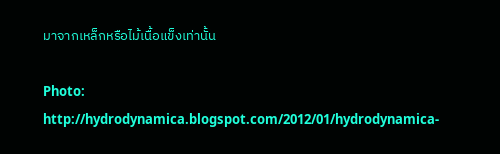มาจากเหล็กหรือไม้เนื้อแข็งเท่านั้น

Photo: http://hydrodynamica.blogspot.com/2012/01/hydrodynamica-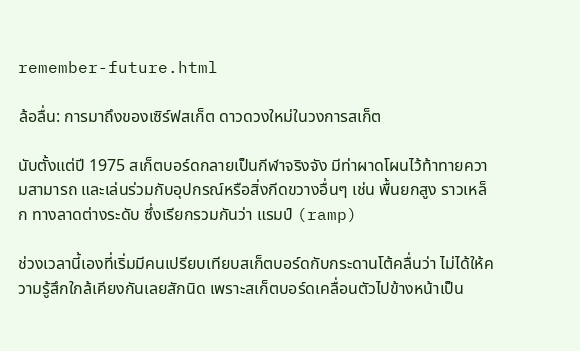remember-future.html

ล้อลื่น: การมาถึงของเซิร์ฟสเก็ต ดาวดวงใหม่ในวงการสเก็ต

นับตั้งแต่ปี 1975 สเก็ตบอร์ดกลายเป็นกีฬาจริงจัง มีท่าผาดโผนไว้ท้าทายความสามารถ และเล่นร่วมกับอุปกรณ์หรือสิ่งกีดขวางอื่นๆ เช่น พื้นยกสูง ราวเหล็ก ทางลาดต่างระดับ ซึ่งเรียกรวมกันว่า แรมป์ (ramp)

ช่วงเวลานี้เองที่เริ่มมีคนเปรียบเทียบสเก็ตบอร์ดกับกระดานโต้คลื่นว่า ไม่ได้ให้ความรู้สึกใกล้เคียงกันเลยสักนิด เพราะสเก็ตบอร์ดเคลื่อนตัวไปข้างหน้าเป็น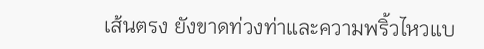เส้นตรง ยังขาดท่วงท่าและความพริ้วไหวแบ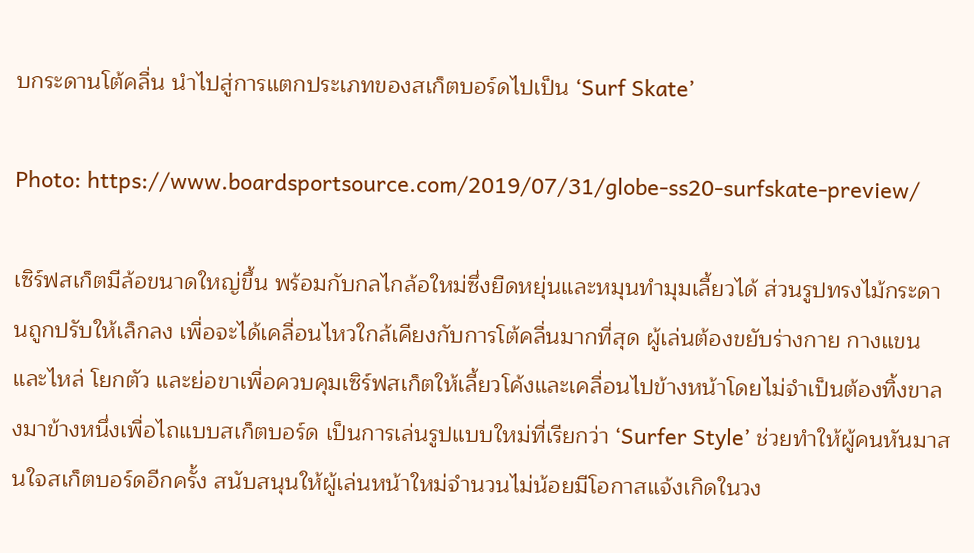บกระดานโต้คลื่น นำไปสู่การแตกประเภทของสเก็ตบอร์ดไปเป็น ‘Surf Skate’

Photo: https://www.boardsportsource.com/2019/07/31/globe-ss20-surfskate-preview/

เซิร์ฟสเก็ตมีล้อขนาดใหญ่ขึ้น พร้อมกับกลไกล้อใหม่ซึ่งยืดหยุ่นและหมุนทำมุมเลี้ยวได้ ส่วนรูปทรงไม้กระดานถูกปรับให้เล็กลง เพื่อจะได้เคลื่อนไหวใกล้เคียงกับการโต้คลื่นมากที่สุด ผู้เล่นต้องขยับร่างกาย กางแขนและไหล่ โยกตัว และย่อขาเพื่อควบคุมเซิร์ฟสเก็ตให้เลี้ยวโค้งและเคลื่อนไปข้างหน้าโดยไม่จำเป็นต้องทิ้งขาลงมาข้างหนึ่งเพื่อไถแบบสเก็ตบอร์ด เป็นการเล่นรูปแบบใหม่ที่เรียกว่า ‘Surfer Style’ ช่วยทำให้ผู้คนหันมาสนใจสเก็ตบอร์ดอีกครั้ง สนับสนุนให้ผู้เล่นหน้าใหม่จำนวนไม่น้อยมีโอกาสแจ้งเกิดในวง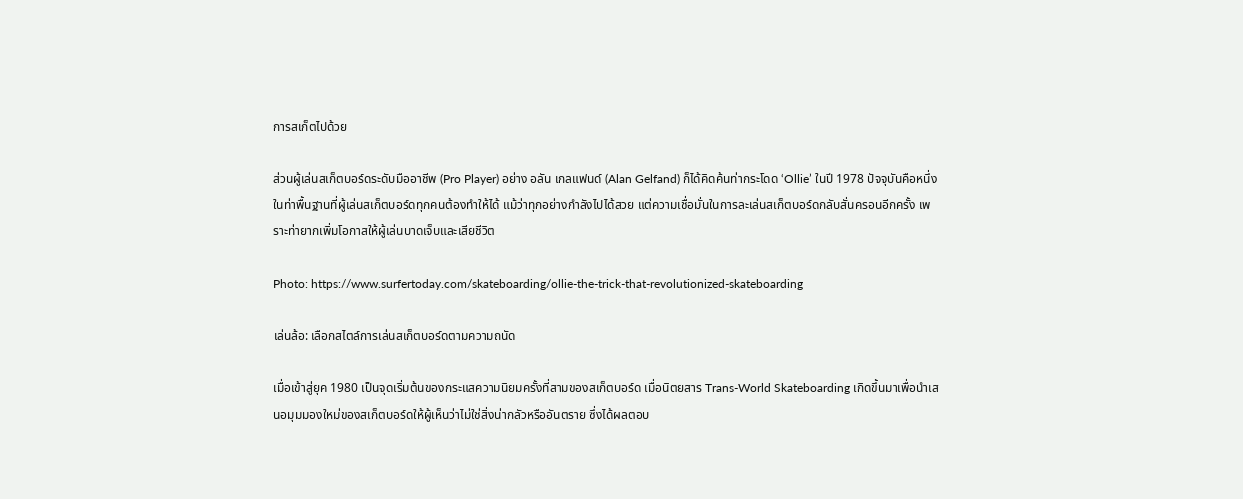การสเก็ตไปด้วย

ส่วนผู้เล่นสเก็ตบอร์ดระดับมืออาชีพ (Pro Player) อย่าง อลัน เกลแฟนด์ (Alan Gelfand) ก็ได้คิดค้นท่ากระโดด ‘Ollie’ ในปี 1978 ปัจจุบันคือหนึ่งในท่าพื้นฐานที่ผู้เล่นสเก็ตบอร์ดทุกคนต้องทำให้ได้ แม้ว่าทุกอย่างกำลังไปได้สวย แต่ความเชื่อมั่นในการละเล่นสเก็ตบอร์ดกลับสั่นครอนอีกครั้ง เพราะท่ายากเพิ่มโอกาสให้ผู้เล่นบาดเจ็บและเสียชีวิต

Photo: https://www.surfertoday.com/skateboarding/ollie-the-trick-that-revolutionized-skateboarding

เล่นล้อ: เลือกสไตล์การเล่นสเก็ตบอร์ดตามความถนัด

เมื่อเข้าสู่ยุค 1980 เป็นจุดเริ่มต้นของกระแสความนิยมครั้งที่สามของสเก็ตบอร์ด เมื่อนิตยสาร Trans-World Skateboarding เกิดขึ้นมาเพื่อนำเสนอมุมมองใหม่ของสเก็ตบอร์ดให้ผู้เห็นว่าไม่ใช่สิ่งน่ากลัวหรืออันตราย ซึ่งได้ผลตอบ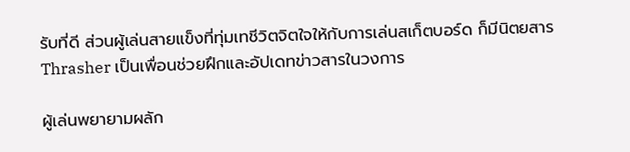รับที่ดี ส่วนผู้เล่นสายแข็งที่ทุ่มเทชีวิตจิตใจให้กับการเล่นสเก็ตบอร์ด ก็มีนิตยสาร Thrasher เป็นเพื่อนช่วยฝึกและอัปเดทข่าวสารในวงการ

ผู้เล่นพยายามผลัก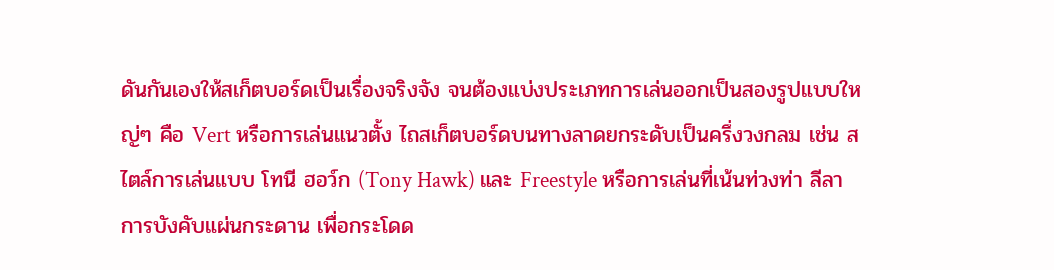ดันกันเองให้สเก็ตบอร์ดเป็นเรื่องจริงจัง จนต้องแบ่งประเภทการเล่นออกเป็นสองรูปแบบใหญ่ๆ คือ Vert หรือการเล่นแนวตั้ง ไถสเก็ตบอร์ดบนทางลาดยกระดับเป็นครึ่งวงกลม เช่น สไตล์การเล่นแบบ โทนี ฮอว์ก (Tony Hawk) และ Freestyle หรือการเล่นที่เน้นท่วงท่า ลีลาการบังคับแผ่นกระดาน เพื่อกระโดด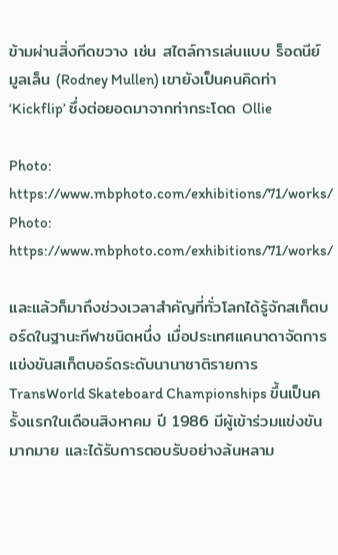ข้ามผ่านสิ่งกีดขวาง เช่น สไตล์การเล่นแบบ ร็อดนีย์ มูลเล็น (Rodney Mullen) เขายังเป็นคนคิดท่า ‘Kickflip’ ซึ่งต่อยอดมาจากท่ากระโดด Ollie

Photo: https://www.mbphoto.com/exhibitions/71/works/
Photo: https://www.mbphoto.com/exhibitions/71/works/

และแล้วก็มาถึงช่วงเวลาสำคัญที่ทั่วโลกได้รู้จักสเก็ตบอร์ดในฐานะกีฬาชนิดหนึ่ง เมื่อประเทศแคนาดาจัดการแข่งขันสเก็ตบอร์ดระดับนานาชาติรายการTransWorld Skateboard Championships ขึ้นเป็นครั้งแรกในเดือนสิงหาคม ปี 1986 มีผู้เข้าร่วมแข่งขันมากมาย และได้รับการตอบรับอย่างล้นหลาม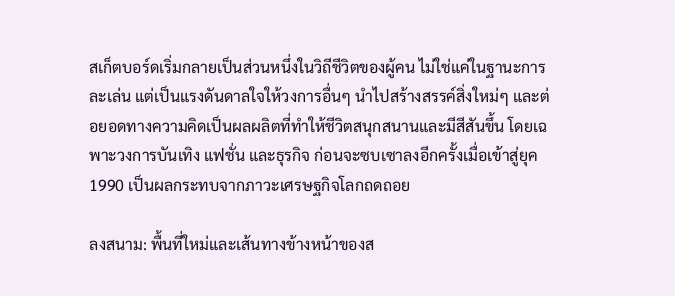สเก็ตบอร์ดเริ่มกลายเป็นส่วนหนึ่งในวิถีชีวิตของผู้คน ไม่ใช่แค่ในฐานะการละเล่น แต่เป็นแรงดันดาลใจให้วงการอื่นๆ นำไปสร้างสรรค์สิ่งใหม่ๆ และต่อยอดทางความคิดเป็นผลผลิตที่ทำให้ชีวิตสนุกสนานและมีสีสันขึ้น โดยเฉพาะวงการบันเทิง แฟชั่น และธุรกิจ ก่อนจะซบเซาลงอีกครั้งเมื่อเข้าสู่ยุค 1990 เป็นผลกระทบจากภาวะเศรษฐกิจโลกถดถอย

ลงสนาม: พื้นที่ใหม่และเส้นทางข้างหน้าของส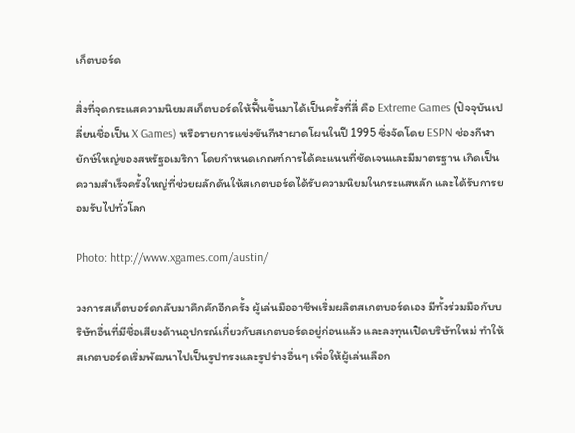เก็ตบอร์ด

สิ่งที่จุดกระแสความนิยมสเก็ตบอร์ดให้ฟื้นขึ้นมาได้เป็นครั้งที่สี่ คือ Extreme Games (ปัจจุบันเปลี่ยนชื่อเป็น X Games) หรือรายการแข่งขันกีฬาผาดโผนในปี 1995 ซึ่งจัดโดย ESPN ช่องกีฬายักษ์ใหญ่ของสหรัฐอเมริกา โดยกำหนดเกณฑ์การได้คะแนนที่ชัดเจนและมีมาตรฐาน เกิดเป็นความสำเร็จครั้งใหญ่ที่ช่วยผลักดันให้สเกตบอร์ดได้รับความนิยมในกระแสหลัก และได้รับการยอมรับไปทั่วโลก

Photo: http://www.xgames.com/austin/

วงการสเก็ตบอร์ดกลับมาคึกคักอีกครั้ง ผู้เล่นมืออาชีพเริ่มผลิตสเกตบอร์ดเอง มีทั้งร่วมมือกับบริษัทอื่นที่มีชื่อเสียงด้านอุปกรณ์เกี่ยวกับสเกตบอร์ดอยู่ก่อนแล้ว และลงทุนเปิดบริษัทใหม่ ทำให้สเกตบอร์ดเริ่มพัฒนาไปเป็นรูปทรงและรูปร่างอื่นๆ เพื่อให้ผู้เล่นเลือก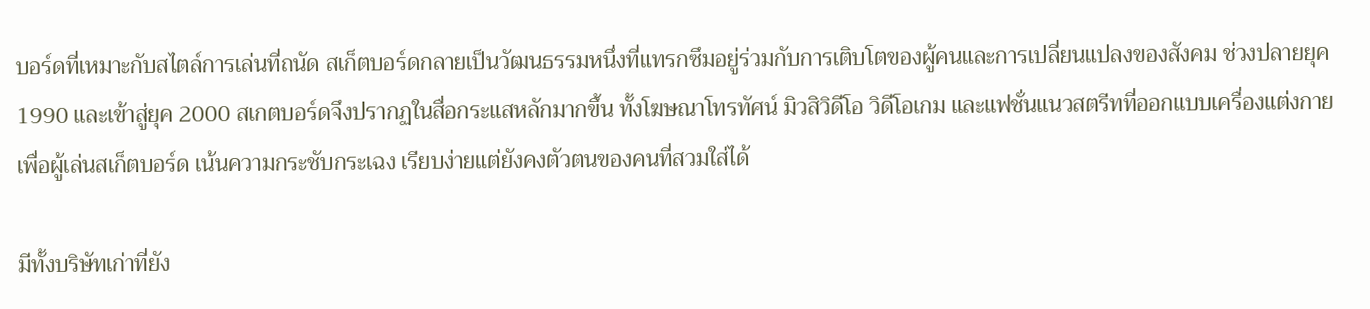บอร์ดที่เหมาะกับสไตล์การเล่นที่ถนัด สเก็ตบอร์ดกลายเป็นวัฒนธรรมหนึ่งที่แทรกซึมอยู่ร่วมกับการเติบโตของผู้คนและการเปลี่ยนแปลงของสังคม ช่วงปลายยุค 1990 และเข้าสู่ยุค 2000 สเกตบอร์ดจึงปรากฏในสื่อกระแสหลักมากขึ้น ทั้งโฆษณาโทรทัศน์ มิวสิวิดีโอ วิดีโอเกม และแฟชั่นแนวสตรีทที่ออกแบบเครื่องแต่งกายเพื่อผู้เล่นสเก็ตบอร์ด เน้นความกระชับกระเฉง เรียบง่ายแต่ยังคงตัวตนของคนที่สวมใส่ได้

มีทั้งบริษัทเก่าที่ยัง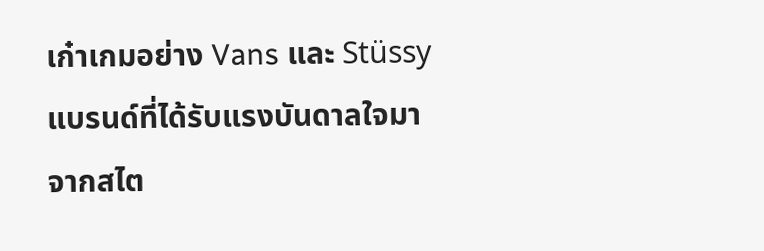เก๋าเกมอย่าง Vans และ Stüssy แบรนด์ที่ได้รับแรงบันดาลใจมาจากสไต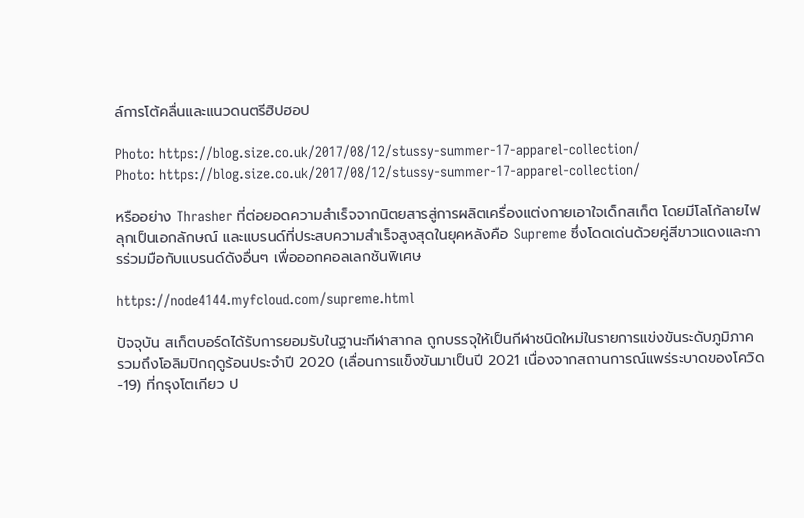ล์การโต้คลื่นและแนวดนตรีฮิปฮอป

Photo: https://blog.size.co.uk/2017/08/12/stussy-summer-17-apparel-collection/
Photo: https://blog.size.co.uk/2017/08/12/stussy-summer-17-apparel-collection/

หรืออย่าง Thrasher ที่ต่อยอดความสำเร็จจากนิตยสารสู่การผลิตเครื่องแต่งกายเอาใจเด็กสเก็ต โดยมีโลโก้ลายไฟลุกเป็นเอกลักษณ์ และแบรนด์ที่ประสบความสำเร็จสูงสุดในยุคหลังคือ Supreme ซึ่งโดดเด่นด้วยคู่สีขาวแดงและการร่วมมือกับแบรนด์ดังอื่นๆ เพื่อออกคอลเลกชันพิเศษ

https://node4144.myfcloud.com/supreme.html

ปัจจุบัน สเก็ตบอร์ดได้รับการยอมรับในฐานะกีฬาสากล ถูกบรรจุให้เป็นกีฬาชนิดใหม่ในรายการแข่งขันระดับภูมิภาค รวมถึงโอลิมปิกฤดูร้อนประจำปี 2020 (เลื่อนการแข็งขันมาเป็นปี 2021 เนื่องจากสถานการณ์แพร่ระบาดของโควิด-19) ที่กรุงโตเกียว ป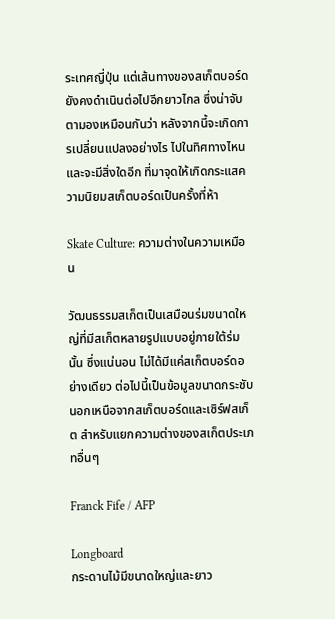ระเทศญี่ปุ่น แต่เส้นทางของสเก็ตบอร์ดยังคงดำเนินต่อไปอีกยาวไกล ซึ่งน่าจับตามองเหมือนกันว่า หลังจากนี้จะเกิดการเปลี่ยนแปลงอย่างไร ไปในทิศทางไหน และจะมีสิ่งใดอีก ที่มาจุดให้เกิดกระแสความนิยมสเก็ตบอร์ดเป็นครั้งที่ห้า

Skate Culture: ความต่างในความเหมือน

วัฒนธรรมสเก็ตเป็นเสมือนร่มขนาดใหญ่ที่มีสเก็ตหลายรูปแบบอยู่ภายใต้ร่มนั้น ซึ่งแน่นอน ไม่ได้มีแค่สเก็ตบอร์ดอย่างเดียว ต่อไปนี้เป็นข้อมูลขนาดกระชับนอกเหนือจากสเก็ตบอร์ดและเซิร์ฟสเก็ต สำหรับแยกความต่างของสเก็ตประเภทอื่นๆ

Franck Fife / AFP

Longboard
กระดานไม้มีขนาดใหญ่และยาว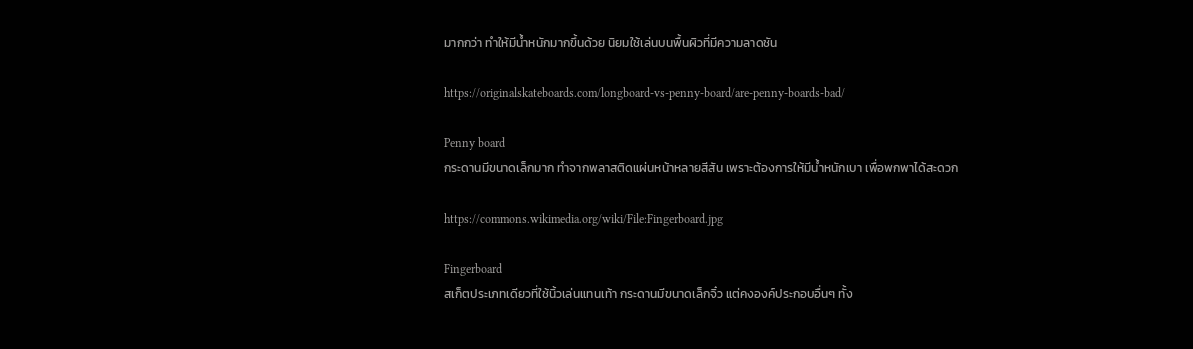มากกว่า ทำให้มีน้ำหนักมากขึ้นด้วย นิยมใช้เล่นบนพื้นผิวที่มีความลาดชัน

https://originalskateboards.com/longboard-vs-penny-board/are-penny-boards-bad/

Penny board
กระดานมีขนาดเล็กมาก ทำจากพลาสติดแผ่นหน้าหลายสีสัน เพราะต้องการให้มีน้ำหนักเบา เพื่อพกพาได้สะดวก

https://commons.wikimedia.org/wiki/File:Fingerboard.jpg

Fingerboard
สเก็ตประเภทเดียวที่ใช้นิ้วเล่นแทนเท้า กระดานมีขนาดเล็กจิ๋ว แต่คงองค์ประกอบอื่นๆ ทั้ง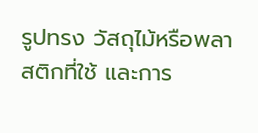รูปทรง วัสถุไม้หรือพลาสติกที่ใช้ และการ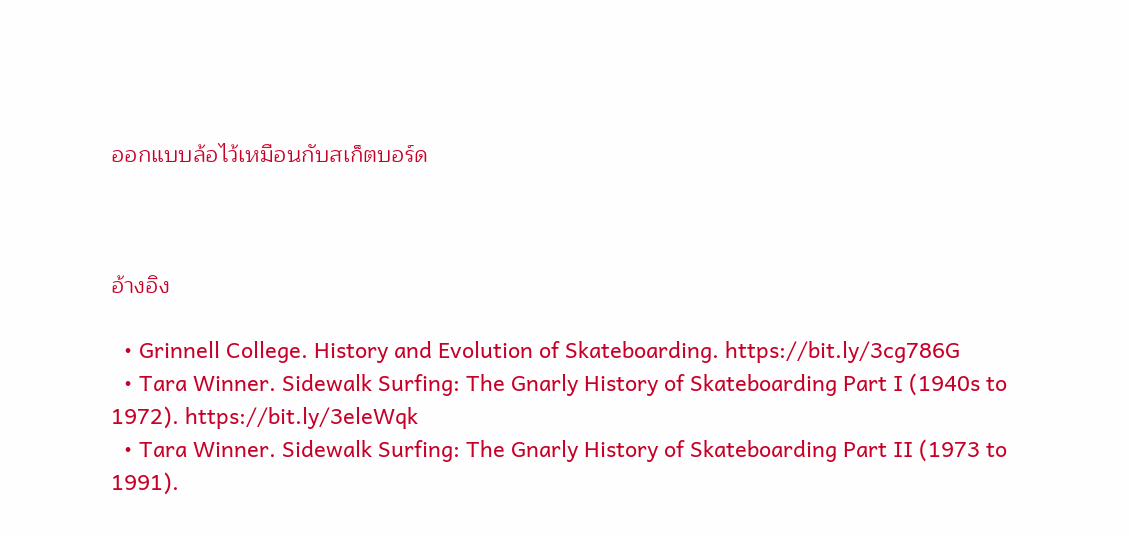ออกแบบล้อไว้เหมือนกับสเก็ตบอร์ด



อ้างอิง

  • Grinnell College. History and Evolution of Skateboarding. https://bit.ly/3cg786G
  • Tara Winner. Sidewalk Surfing: The Gnarly History of Skateboarding Part I (1940s to 1972). https://bit.ly/3eleWqk
  • Tara Winner. Sidewalk Surfing: The Gnarly History of Skateboarding Part II (1973 to 1991).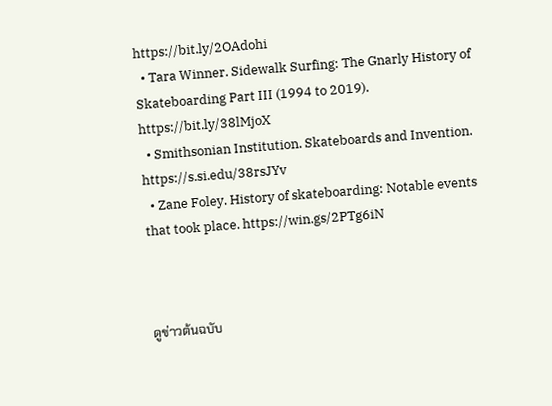https://bit.ly/2OAdohi
  • Tara Winner. Sidewalk Surfing: The Gnarly History of Skateboarding Part III (1994 to 2019). https://bit.ly/38lMjoX
  • Smithsonian Institution. Skateboards and Invention. https://s.si.edu/38rsJYv
  • Zane Foley. History of skateboarding: Notable events that took place. https://win.gs/2PTg6iN



ดูข่าวต้นฉบับ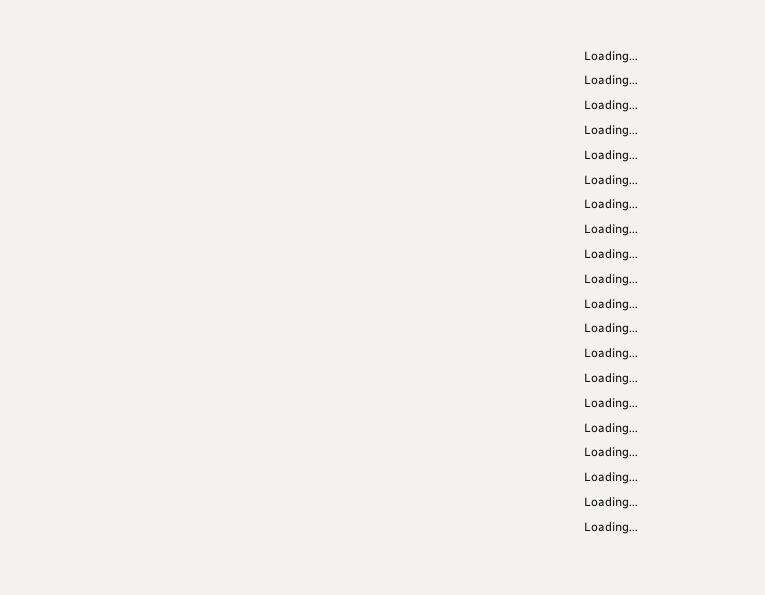Loading...
Loading...
Loading...
Loading...
Loading...
Loading...
Loading...
Loading...
Loading...
Loading...
Loading...
Loading...
Loading...
Loading...
Loading...
Loading...
Loading...
Loading...
Loading...
Loading...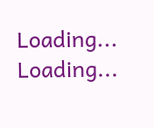Loading...
Loading...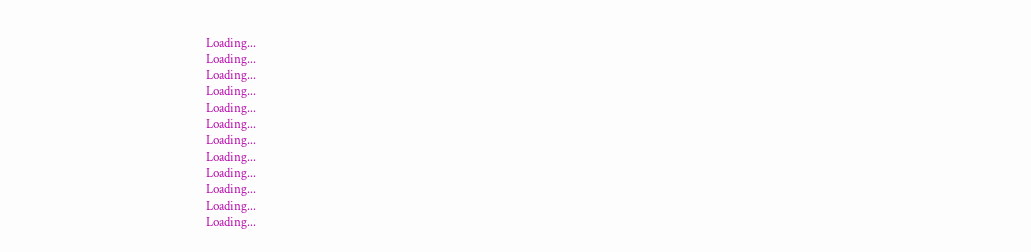Loading...
Loading...
Loading...
Loading...
Loading...
Loading...
Loading...
Loading...
Loading...
Loading...
Loading...
Loading...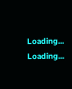Loading...
Loading...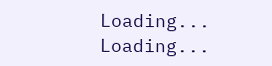Loading...
Loading...